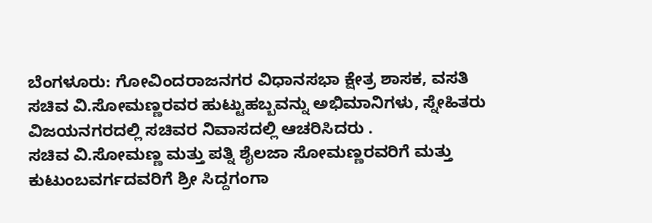ಬೆಂಗಳೂರು: ಗೋವಿಂದರಾಜನಗರ ವಿಧಾನಸಭಾ ಕ್ಷೇತ್ರ ಶಾಸಕ, ವಸತಿ ಸಚಿವ ವಿ.ಸೋಮಣ್ಣರವರ ಹುಟ್ಟುಹಬ್ಬವನ್ನು ಅಭಿಮಾನಿಗಳು, ಸ್ನೇಹಿತರು ವಿಜಯನಗರದಲ್ಲಿ ಸಚಿವರ ನಿವಾಸದಲ್ಲಿ ಆಚರಿಸಿದರು .
ಸಚಿವ ವಿ.ಸೋಮಣ್ಣ ಮತ್ತು ಪತ್ನಿ ಶೈಲಜಾ ಸೋಮಣ್ಣರವರಿಗೆ ಮತ್ತು ಕುಟುಂಬವರ್ಗದವರಿಗೆ ಶ್ರೀ ಸಿದ್ದಗಂಗಾ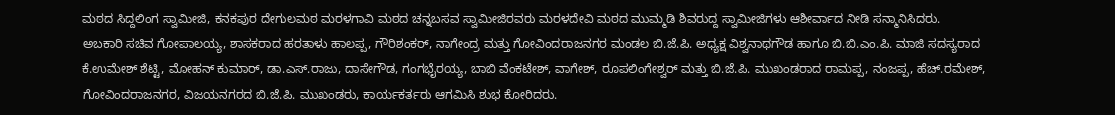ಮಠದ ಸಿದ್ದಲಿಂಗ ಸ್ವಾಮೀಜಿ, ಕನಕಪುರ ದೇಗುಲಮಠ ಮರಳಗಾವಿ ಮಠದ ಚನ್ನಬಸವ ಸ್ವಾಮೀಜಿರವರು ಮರಳದೇವಿ ಮಠದ ಮುಮ್ಮಡಿ ಶಿವರುದ್ದ ಸ್ವಾಮೀಜಿಗಳು ಆಶೀರ್ವಾದ ನೀಡಿ ಸನ್ಮಾನಿಸಿದರು.
ಅಬಕಾರಿ ಸಚಿವ ಗೋಪಾಲಯ್ಯ, ಶಾಸಕರಾದ ಹರತಾಳು ಹಾಲಪ್ಪ, ಗೌರಿಶಂಕರ್, ನಾಗೇಂದ್ರ ಮತ್ತು ಗೋವಿಂದರಾಜನಗರ ಮಂಡಲ ಬಿ.ಜೆ.ಪಿ. ಅಧ್ಯಕ್ಷ ವಿಶ್ವನಾಥಗೌಡ ಹಾಗೂ ಬಿ.ಬಿ.ಎಂ.ಪಿ. ಮಾಜಿ ಸದಸ್ಯರಾದ ಕೆ.ಉಮೇಶ್ ಶೆಟ್ಟಿ, ಮೋಹನ್ ಕುಮಾರ್, ಡಾ.ಎಸ್.ರಾಜು, ದಾಸೇಗೌಡ, ಗಂಗಭೈರಯ್ಯ, ಬಾಬಿ ವೆಂಕಟೇಶ್, ವಾಗೇಶ್, ರೂಪಲಿಂಗೇಶ್ವರ್ ಮತ್ತು ಬಿ.ಜೆ.ಪಿ. ಮುಖಂಡರಾದ ರಾಮಪ್ಪ, ನಂಜಪ್ಪ, ಹೆಚ್.ರಮೇಶ್, ಗೋವಿಂದರಾಜನಗರ, ವಿಜಯನಗರದ ಬಿ.ಜೆ.ಪಿ. ಮುಖಂಡರು, ಕಾರ್ಯಕರ್ತರು ಆಗಮಿಸಿ ಶುಭ ಕೋರಿದರು.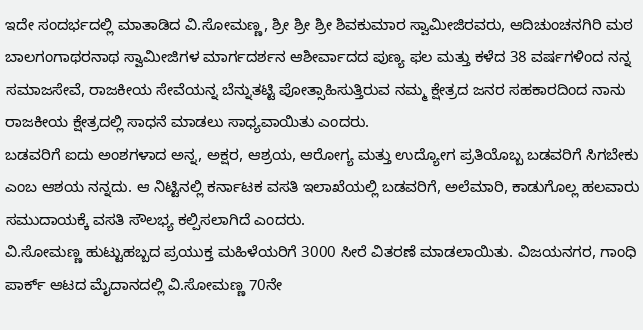ಇದೇ ಸಂದರ್ಭದಲ್ಲಿ ಮಾತಾಡಿದ ವಿ.ಸೋಮಣ್ಣ, ಶ್ರೀ ಶ್ರೀ ಶ್ರೀ ಶಿವಕುಮಾರ ಸ್ವಾಮೀಜಿರವರು, ಆದಿಚುಂಚನಗಿರಿ ಮಠ ಬಾಲಗಂಗಾಥರನಾಥ ಸ್ವಾಮೀಜಿಗಳ ಮಾರ್ಗದರ್ಶನ ಆಶೀರ್ವಾದದ ಪುಣ್ಯ ಫಲ ಮತ್ತು ಕಳೆದ 38 ವರ್ಷಗಳಿಂದ ನನ್ನ ಸಮಾಜಸೇವೆ, ರಾಜಕೀಯ ಸೇವೆಯನ್ನ ಬೆನ್ನುತಟ್ಟಿ ಪೋತ್ಸಾಹಿಸುತ್ತಿರುವ ನಮ್ಮ ಕ್ಷೇತ್ರದ ಜನರ ಸಹಕಾರದಿಂದ ನಾನು ರಾಜಕೀಯ ಕ್ಷೇತ್ರದಲ್ಲಿ ಸಾಧನೆ ಮಾಡಲು ಸಾಧ್ಯವಾಯಿತು ಎಂದರು.
ಬಡವರಿಗೆ ಐದು ಅಂಶಗಳಾದ ಅನ್ನ, ಅಕ್ಷರ, ಆಶ್ರಯ, ಆರೋಗ್ಯ ಮತ್ತು ಉದ್ಯೋಗ ಪ್ರತಿಯೊಬ್ಬ ಬಡವರಿಗೆ ಸಿಗಬೇಕು ಎಂಬ ಆಶಯ ನನ್ನದು. ಆ ನಿಟ್ಟಿನಲ್ಲಿ ಕರ್ನಾಟಕ ವಸತಿ ಇಲಾಖೆಯಲ್ಲಿ ಬಡವರಿಗೆ, ಅಲೆಮಾರಿ, ಕಾಡುಗೊಲ್ಲ ಹಲವಾರು ಸಮುದಾಯಕ್ಕೆ ವಸತಿ ಸೌಲಭ್ಯ ಕಲ್ಪಿಸಲಾಗಿದೆ ಎಂದರು.
ವಿ.ಸೋಮಣ್ಣ ಹುಟ್ಟುಹಬ್ಬದ ಪ್ರಯುಕ್ತ ಮಹಿಳೆಯರಿಗೆ 3000 ಸೀರೆ ವಿತರಣೆ ಮಾಡಲಾಯಿತು. ವಿಜಯನಗರ, ಗಾಂಧಿ ಪಾರ್ಕ್ ಆಟದ ಮೈದಾನದಲ್ಲಿ ವಿ.ಸೋಮಣ್ಣ 70ನೇ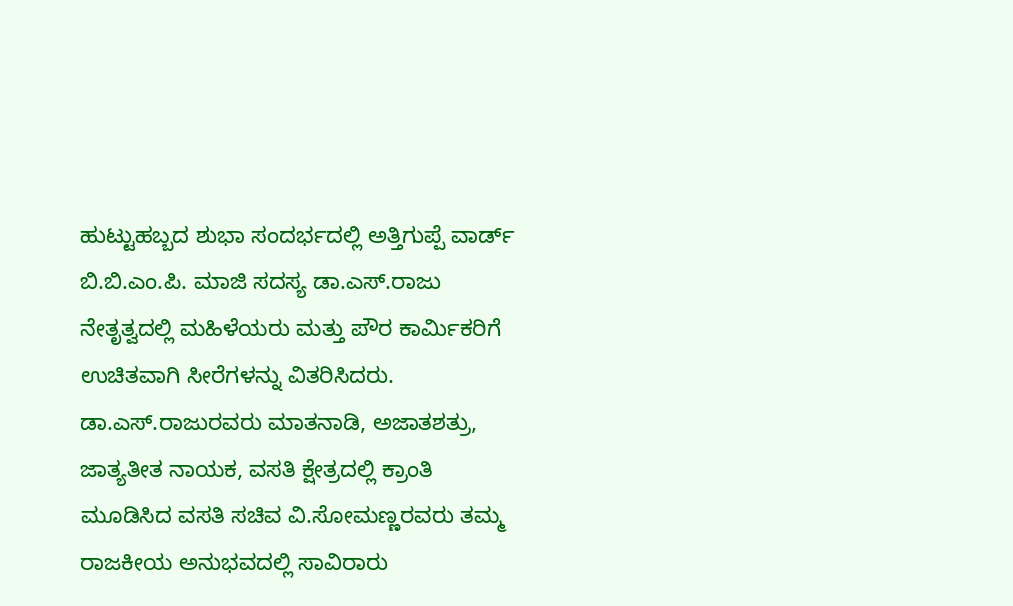ಹುಟ್ಟುಹಬ್ಬದ ಶುಭಾ ಸಂದರ್ಭದಲ್ಲಿ ಅತ್ತಿಗುಪ್ಪೆ ವಾರ್ಡ್ ಬಿ.ಬಿ.ಎಂ.ಪಿ. ಮಾಜಿ ಸದಸ್ಯ ಡಾ.ಎಸ್.ರಾಜು ನೇತೃತ್ವದಲ್ಲಿ ಮಹಿಳೆಯರು ಮತ್ತು ಪೌರ ಕಾರ್ಮಿಕರಿಗೆ ಉಚಿತವಾಗಿ ಸೀರೆಗಳನ್ನು ವಿತರಿಸಿದರು.
ಡಾ.ಎಸ್.ರಾಜುರವರು ಮಾತನಾಡಿ, ಅಜಾತಶತ್ರು, ಜಾತ್ಯತೀತ ನಾಯಕ, ವಸತಿ ಕ್ಷೇತ್ರದಲ್ಲಿ ಕ್ರಾಂತಿ ಮೂಡಿಸಿದ ವಸತಿ ಸಚಿವ ವಿ.ಸೋಮಣ್ಣರವರು ತಮ್ಮ ರಾಜಕೀಯ ಅನುಭವದಲ್ಲಿ ಸಾವಿರಾರು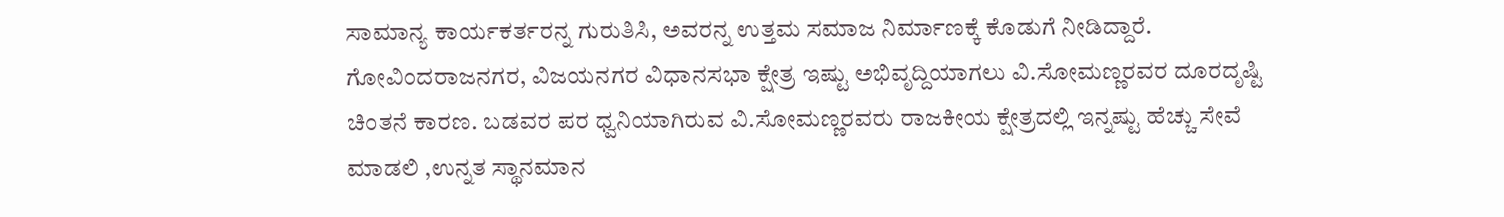ಸಾಮಾನ್ಯ ಕಾರ್ಯಕರ್ತರನ್ನ ಗುರುತಿಸಿ, ಅವರನ್ನ ಉತ್ತಮ ಸಮಾಜ ನಿರ್ಮಾಣಕ್ಕೆ ಕೊಡುಗೆ ನೀಡಿದ್ದಾರೆ. ಗೋವಿಂದರಾಜನಗರ, ವಿಜಯನಗರ ವಿಧಾನಸಭಾ ಕ್ಷೇತ್ರ ಇಷ್ಟು ಅಭಿವೃದ್ದಿಯಾಗಲು ವಿ.ಸೋಮಣ್ಣರವರ ದೂರದೃಷ್ಟಿ ಚಿಂತನೆ ಕಾರಣ. ಬಡವರ ಪರ ಧ್ವನಿಯಾಗಿರುವ ವಿ.ಸೋಮಣ್ಣರವರು ರಾಜಕೀಯ ಕ್ಷೇತ್ರದಲ್ಲಿ ಇನ್ನಷ್ಟು ಹೆಚ್ಚು ಸೇವೆ ಮಾಡಲಿ ,ಉನ್ನತ ಸ್ಥಾನಮಾನ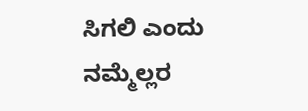ಸಿಗಲಿ ಎಂದು ನಮ್ಮೆಲ್ಲರ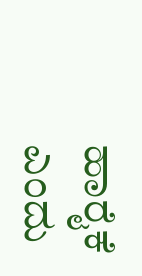ಹಾರೈಕೆ ಎಂದು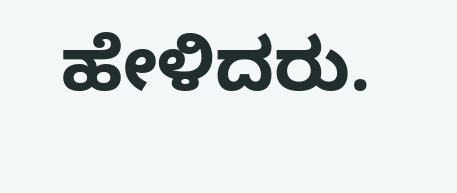ಹೇಳಿದರು.